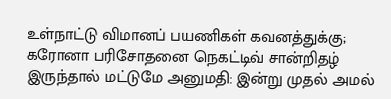உள்நாட்டு விமானப் பயணிகள் கவனத்துக்கு; கரோனா பரிசோதனை நெகட்டிவ் சான்றிதழ் இருந்தால் மட்டுமே அனுமதி: இன்று முதல் அமல்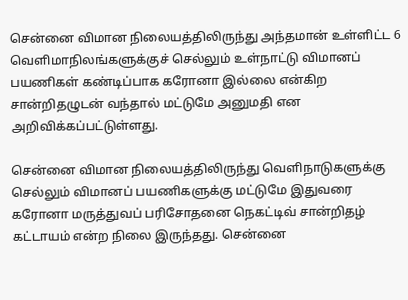சென்னை விமான நிலையத்திலிருந்து அந்தமான் உள்ளிட்ட 6 வெளிமாநிலங்களுக்குச் செல்லும் உள்நாட்டு விமானப் பயணிகள் கண்டிப்பாக கரோனா இல்லை என்கிற சான்றிதழுடன் வந்தால் மட்டுமே அனுமதி என அறிவிக்கப்பட்டுள்ளது.

சென்னை விமான நிலையத்திலிருந்து வெளிநாடுகளுக்கு செல்லும் விமானப் பயணிகளுக்கு மட்டுமே இதுவரை கரோனா மருத்துவப் பரிசோதனை நெகட்டிவ் சான்றிதழ் கட்டாயம் என்ற நிலை இருந்தது. சென்னை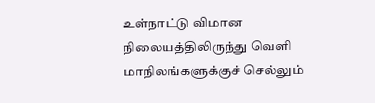உள்நாட்டு விமான நிலையத்திலிருந்து வெளி மாநிலங்களுக்குச் செல்லும்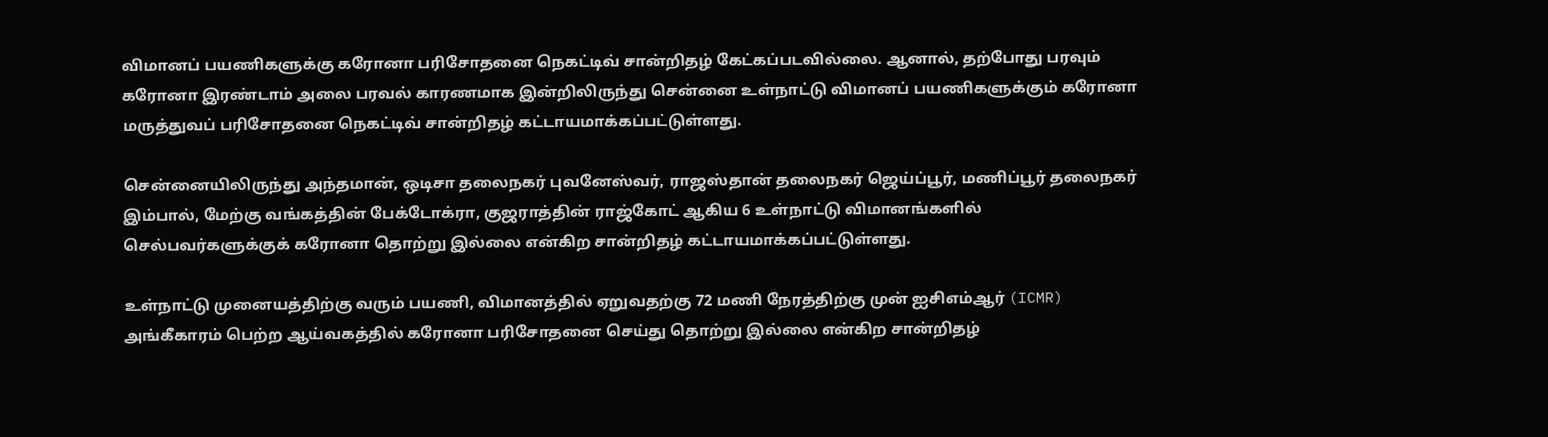விமானப் பயணிகளுக்கு கரோனா பரிசோதனை நெகட்டிவ் சான்றிதழ் கேட்கப்படவில்லை. ஆனால், தற்போது பரவும் கரோனா இரண்டாம் அலை பரவல் காரணமாக இன்றிலிருந்து சென்னை உள்நாட்டு விமானப் பயணிகளுக்கும் கரோனா மருத்துவப் பரிசோதனை நெகட்டிவ் சான்றிதழ் கட்டாயமாக்கப்பட்டுள்ளது.

சென்னையிலிருந்து அந்தமான், ஒடிசா தலைநகர் புவனேஸ்வர், ராஜஸ்தான் தலைநகர் ஜெய்ப்பூர், மணிப்பூர் தலைநகர் இம்பால், மேற்கு வங்கத்தின் பேக்டோக்ரா, குஜராத்தின் ராஜ்கோட் ஆகிய 6 உள்நாட்டு விமானங்களில் செல்பவர்களுக்குக் கரோனா தொற்று இல்லை என்கிற சான்றிதழ் கட்டாயமாக்கப்பட்டுள்ளது.

உள்நாட்டு முனையத்திற்கு வரும் பயணி, விமானத்தில் ஏறுவதற்கு 72 மணி நேரத்திற்கு முன் ஐசிஎம்ஆர் (ICMR) அங்கீகாரம் பெற்ற ஆய்வகத்தில் கரோனா பரிசோதனை செய்து தொற்று இல்லை என்கிற சான்றிதழ்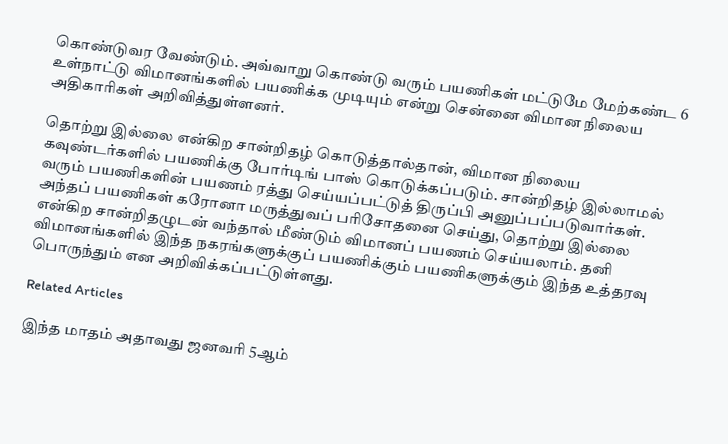கொண்டுவர வேண்டும். அவ்வாறு கொண்டு வரும் பயணிகள் மட்டுமே மேற்கண்ட 6 உள்நாட்டு விமானங்களில் பயணிக்க முடியும் என்று சென்னை விமான நிலைய அதிகாரிகள் அறிவித்துள்ளனர்.

தொற்று இல்லை என்கிற சான்றிதழ் கொடுத்தால்தான், விமான நிலைய கவுண்டர்களில் பயணிக்கு போர்டிங் பாஸ் கொடுக்கப்படும். சான்றிதழ் இல்லாமல் வரும் பயணிகளின் பயணம் ரத்து செய்யப்பட்டுத் திருப்பி அனுப்பப்படுவார்கள். அந்தப் பயணிகள் கரோனா மருத்துவப் பரிசோதனை செய்து, தொற்று இல்லை என்கிற சான்றிதழுடன் வந்தால் மீண்டும் விமானப் பயணம் செய்யலாம். தனி விமானங்களில் இந்த நகரங்களுக்குப் பயணிக்கும் பயணிகளுக்கும் இந்த உத்தரவு பொருந்தும் என அறிவிக்கப்பட்டுள்ளது.

Related Articles

இந்த மாதம் அதாவது ஜனவரி 5ஆம்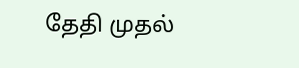தேதி முதல்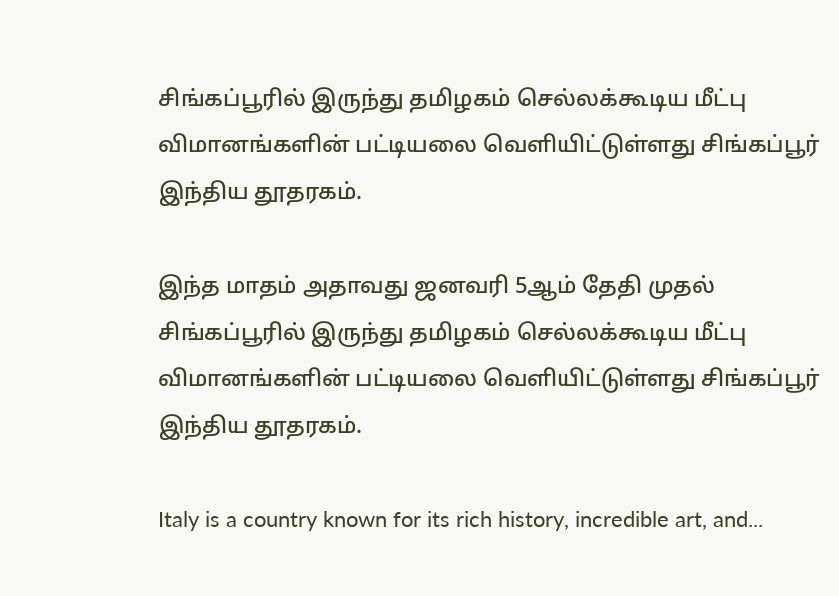சிங்கப்பூரில் இருந்து தமிழகம் செல்லக்கூடிய மீட்பு விமானங்களின் பட்டியலை வெளியிட்டுள்ளது சிங்கப்பூர் இந்திய தூதரகம்.

இந்த மாதம் அதாவது ஜனவரி 5ஆம் தேதி முதல் சிங்கப்பூரில் இருந்து தமிழகம் செல்லக்கூடிய மீட்பு விமானங்களின் பட்டியலை வெளியிட்டுள்ளது சிங்கப்பூர் இந்திய தூதரகம்.

Italy is a country known for its rich history, incredible art, and...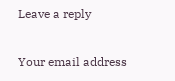Leave a reply

Your email address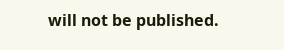will not be published.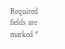Required fields are marked *